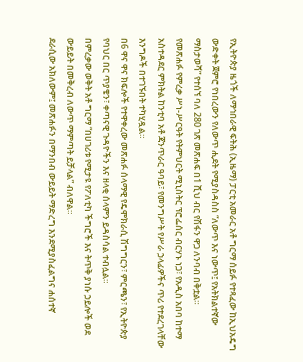የኢትዮጵያ ዜጎች ለማኅበራዊ ፍትሕ (ኢዜማ) ፓርቲ አመራር አቶ ግርማ ሰይፉ የተጻፈው ከኢህአዴግ ውድቀት ጀምሮ የነበረውን የለውጥ ሒደት የሚያስዳስስ “ለውጥ እና ነውጥ፤ የአትክልተኛው ማስታወሻ” የተሰኘ ባለ 280 ገጽ መጽሐፍ በ1 ሺህ ብር የሽፋን ዋጋ ለንባብ በቅቷል።
የመጽሐፉ የምረቃ ሥነ-ሥርዓት የትምህርት ሚኒስትር ፕሮፌሰር ብርሃኑ ነጋ፣ የአዲስ አበባ ከተማ አስተዳደር ምክትል ከንቲባ አቶ ጃንጥራር ዓባይ፣ የመንግሥት የሥራ ኃላፊዎችና ጥሪ የተደረገላቸው እንግዶች በተገኙበት ተካሂዷል።
በ6 ዋና ዋና ክፍሎች የተዋቀረው መጽሐፉ ሰላማዊ የዴሞክራሲ ሽግግርን፣ ምርጫን፣ የኢትዮጵያ የባህር በር ጥያቄን፣ ቀጣናዊ ጉዳዮችን እና ዘላቂ ሰላምን ይዳስሳል ተብሏል።
በምረቃው ወቅት አቶ ግርማ “በሀገሪቱ የሚታዩ የፖለቲካ ችግሮች እና ትጥቅ ያነሱ ኃይሎች ወደ ውይይት በመቅረብ ለውጥ ማምጣት ይቻላል” ብለዋል።
ደራሲው አክለውም፤ መጽሐፉን በማንበብ ውይይት ማድረግ እንደሚያስፈልግና ሐሰተኛ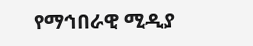የማኅበራዊ ሚዲያ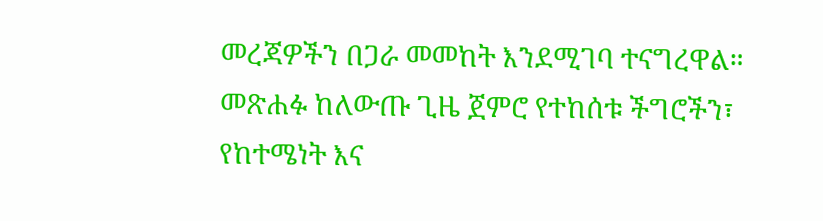መረጃዎችን በጋራ መመከት እንደሚገባ ተናግረዋል።
መጽሐፉ ከለውጡ ጊዜ ጀምሮ የተከሰቱ ችግሮችን፣ የከተሜነት እና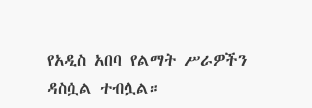የአዲስ አበባ የልማት ሥራዎችን ዳስሷል ተብሏል።